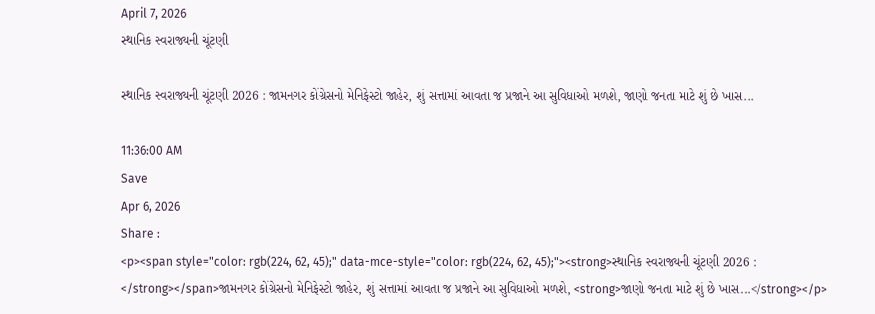April 7, 2026
સ્થાનિક સ્વરાજ્યની ચૂંટણી

સ્થાનિક સ્વરાજ્યની ચૂંટણી 2026 : જામનગર કોંગ્રેસનો મેનિફેસ્ટો જાહેર, શું સત્તામાં આવતા જ પ્રજાને આ સુવિધાઓ મળશે, જાણો જનતા માટે શું છે ખાસ...

11:36:00 AM
Save
Apr 6, 2026
Share :
<p><span style="color: rgb(224, 62, 45);" data-mce-style="color: rgb(224, 62, 45);"><strong>સ્થાનિક સ્વરાજ્યની ચૂંટણી 2026 : </strong></span>જામનગર કોંગ્રેસનો મેનિફેસ્ટો જાહેર, શું સત્તામાં આવતા જ પ્રજાને આ સુવિધાઓ મળશે, <strong>જાણો જનતા માટે શું છે ખાસ...</strong></p>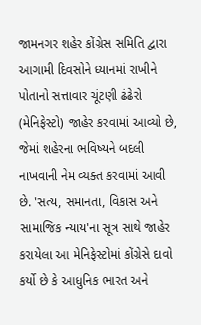જામનગર શહેર કોંગ્રેસ સમિતિ દ્વારા આગામી દિવસોને ધ્યાનમાં રાખીને પોતાનો સત્તાવાર ચૂંટણી ઢંઢેરો (મેનિફેસ્ટો) જાહેર કરવામાં આવ્યો છે, જેમાં શહેરના ભવિષ્યને બદલી નાખવાની નેમ વ્યક્ત કરવામાં આવી છે. 'સત્ય, સમાનતા, વિકાસ અને સામાજિક ન્યાય'ના સૂત્ર સાથે જાહેર કરાયેલા આ મેનિફેસ્ટોમાં કોંગ્રેસે દાવો કર્યો છે કે આધુનિક ભારત અને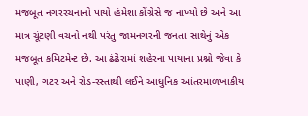મજબૂત નગરરચનાનો પાયો હંમેશા કોંગ્રેસે જ નાખ્યો છે અને આ માત્ર ચૂંટણી વચનો નથી પરંતુ જામનગરની જનતા સાથેનું એક મજબૂત કમિટમેન્ટ છે. આ ઢંઢેરામાં શહેરના પાયાના પ્રશ્નો જેવા કે પાણી, ગટર અને રોડ-રસ્તાથી લઈને આધુનિક આંતરમાળખાકીય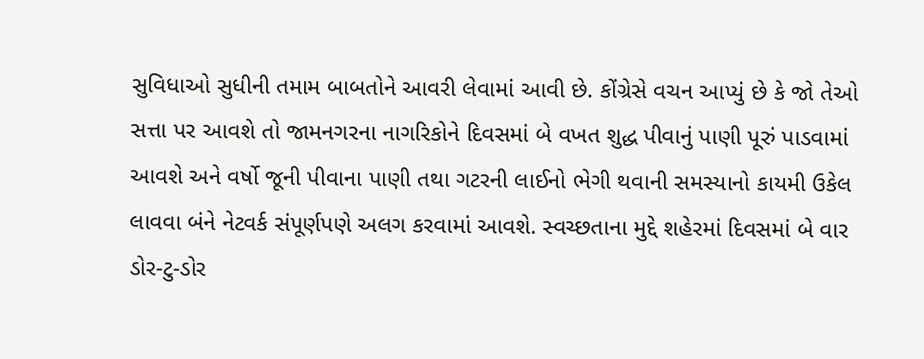સુવિધાઓ સુધીની તમામ બાબતોને આવરી લેવામાં આવી છે. કોંગ્રેસે વચન આપ્યું છે કે જો તેઓ સત્તા પર આવશે તો જામનગરના નાગરિકોને દિવસમાં બે વખત શુદ્ધ પીવાનું પાણી પૂરું પાડવામાં આવશે અને વર્ષો જૂની પીવાના પાણી તથા ગટરની લાઈનો ભેગી થવાની સમસ્યાનો કાયમી ઉકેલ લાવવા બંને નેટવર્ક સંપૂર્ણપણે અલગ કરવામાં આવશે. સ્વચ્છતાના મુદ્દે શહેરમાં દિવસમાં બે વાર ડોર-ટુ-ડોર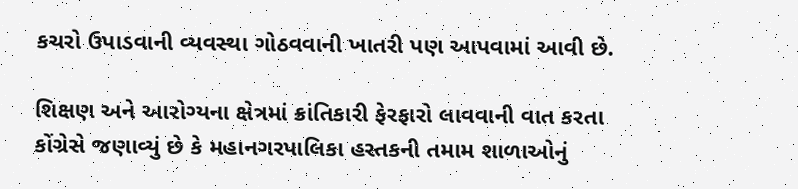કચરો ઉપાડવાની વ્યવસ્થા ગોઠવવાની ખાતરી પણ આપવામાં આવી છે.

શિક્ષણ અને આરોગ્યના ક્ષેત્રમાં ક્રાંતિકારી ફેરફારો લાવવાની વાત કરતા કોંગ્રેસે જણાવ્યું છે કે મહાનગરપાલિકા હસ્તકની તમામ શાળાઓનું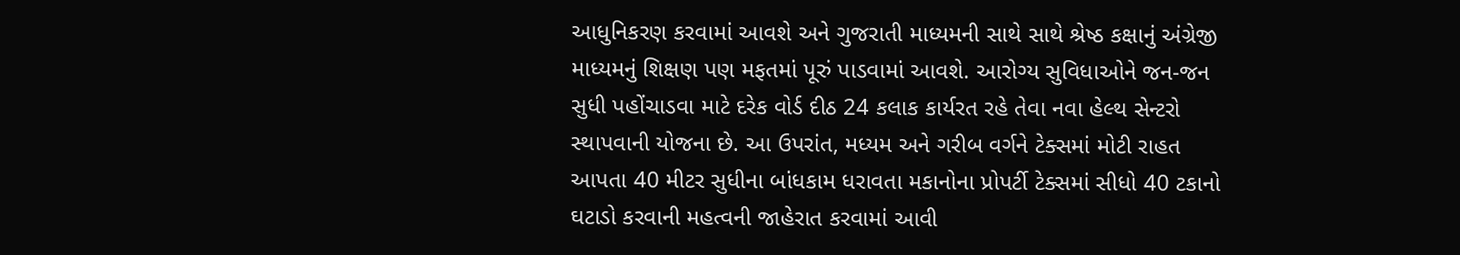આધુનિકરણ કરવામાં આવશે અને ગુજરાતી માધ્યમની સાથે સાથે શ્રેષ્ઠ કક્ષાનું અંગ્રેજી માધ્યમનું શિક્ષણ પણ મફતમાં પૂરું પાડવામાં આવશે. આરોગ્ય સુવિધાઓને જન-જન સુધી પહોંચાડવા માટે દરેક વોર્ડ દીઠ 24 કલાક કાર્યરત રહે તેવા નવા હેલ્થ સેન્ટરો સ્થાપવાની યોજના છે. આ ઉપરાંત, મધ્યમ અને ગરીબ વર્ગને ટેક્સમાં મોટી રાહત આપતા 40 મીટર સુધીના બાંધકામ ધરાવતા મકાનોના પ્રોપર્ટી ટેક્સમાં સીધો 40 ટકાનો ઘટાડો કરવાની મહત્વની જાહેરાત કરવામાં આવી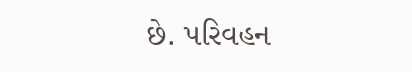છે. પરિવહન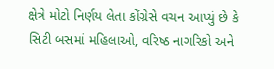ક્ષેત્રે મોટો નિર્ણય લેતા કોંગ્રેસે વચન આપ્યું છે કે સિટી બસમાં મહિલાઓ, વરિષ્ઠ નાગરિકો અને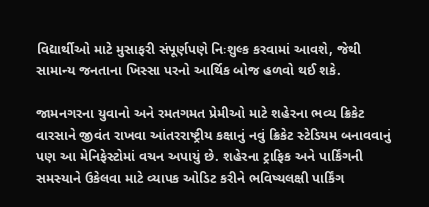વિદ્યાર્થીઓ માટે મુસાફરી સંપૂર્ણપણે નિઃશુલ્ક કરવામાં આવશે, જેથી સામાન્ય જનતાના ખિસ્સા પરનો આર્થિક બોજ હળવો થઈ શકે.

જામનગરના યુવાનો અને રમતગમત પ્રેમીઓ માટે શહેરના ભવ્ય ક્રિકેટ વારસાને જીવંત રાખવા આંતરરાષ્ટ્રીય કક્ષાનું નવું ક્રિકેટ સ્ટેડિયમ બનાવવાનું પણ આ મેનિફેસ્ટોમાં વચન અપાયું છે. શહેરના ટ્રાફિક અને પાર્કિંગની સમસ્યાને ઉકેલવા માટે વ્યાપક ઓડિટ કરીને ભવિષ્યલક્ષી પાર્કિંગ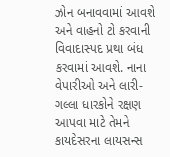ઝોન બનાવવામાં આવશે અને વાહનો ટો કરવાની વિવાદાસ્પદ પ્રથા બંધ કરવામાં આવશે. નાના વેપારીઓ અને લારી-ગલ્લા ધારકોને રક્ષણ આપવા માટે તેમને કાયદેસરના લાયસન્સ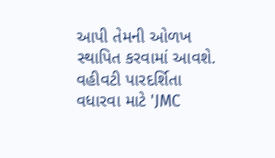આપી તેમની ઓળખ સ્થાપિત કરવામાં આવશે. વહીવટી પારદર્શિતા વધારવા માટે 'JMC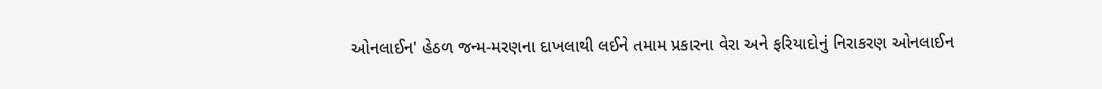ઓનલાઈન' હેઠળ જન્મ-મરણના દાખલાથી લઈને તમામ પ્રકારના વેરા અને ફરિયાદોનું નિરાકરણ ઓનલાઈન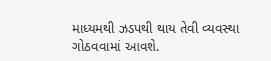માધ્યમથી ઝડપથી થાય તેવી વ્યવસ્થા ગોઠવવામાં આવશે.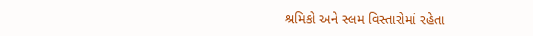શ્રમિકો અને સ્લમ વિસ્તારોમાં રહેતા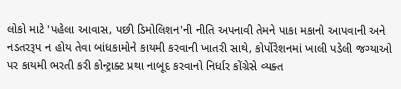લોકો માટે 'પહેલા આવાસ, પછી ડિમોલિશન'ની નીતિ અપનાવી તેમને પાકા મકાનો આપવાની અને નડતરરૂપ ન હોય તેવા બાંધકામોને કાયમી કરવાની ખાતરી સાથે, કોર્પોરેશનમાં ખાલી પડેલી જગ્યાઓ પર કાયમી ભરતી કરી કોન્ટ્રાક્ટ પ્રથા નાબૂદ કરવાનો નિર્ધાર કોંગ્રેસે વ્યક્ત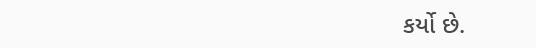કર્યો છે.